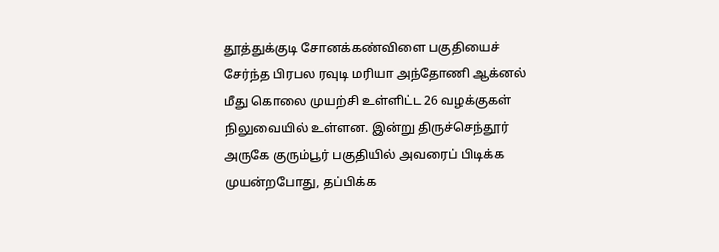தூத்துக்குடி சோனக்கண்விளை பகுதியைச் சேர்ந்த பிரபல ரவுடி மரியா அந்தோணி ஆக்னல் மீது கொலை முயற்சி உள்ளிட்ட 26 வழக்குகள் நிலுவையில் உள்ளன. இன்று திருச்செந்தூர் அருகே குரும்பூர் பகுதியில் அவரைப் பிடிக்க முயன்றபோது, தப்பிக்க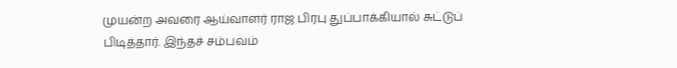முயன்ற அவரை ஆய்வாளர் ராஜ பிரபு துப்பாக்கியால் சுட்டுப் பிடித்தார். இந்தச் சம்பவம்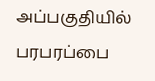அப்பகுதியில் பரபரப்பை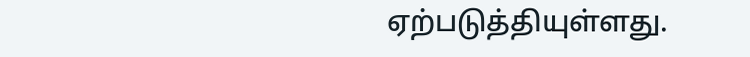ஏற்படுத்தியுள்ளது.